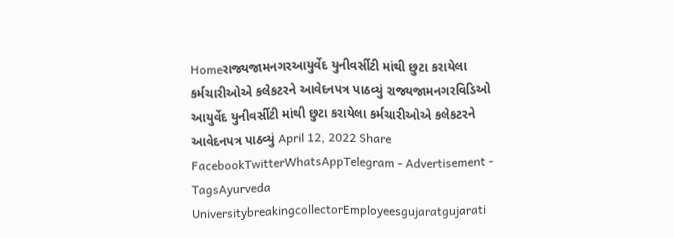Homeરાજ્યજામનગરઆયુર્વેદ યુનીવર્સીટી માંથી છુટા કરાયેલા કર્મચારીઓએ કલેકટરને આવેદનપત્ર પાઠવ્યું રાજ્યજામનગરવિડિઓ આયુર્વેદ યુનીવર્સીટી માંથી છુટા કરાયેલા કર્મચારીઓએ કલેકટરને આવેદનપત્ર પાઠવ્યું April 12, 2022 Share FacebookTwitterWhatsAppTelegram - Advertisement - TagsAyurveda UniversitybreakingcollectorEmployeesgujaratgujarati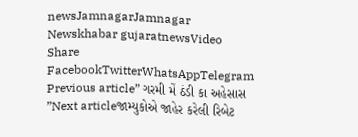newsJamnagarJamnagar Newskhabar gujaratnewsVideo Share FacebookTwitterWhatsAppTelegram Previous article” ગરમી મેં ઠંડી કા અહેસાસ ”Next articleજામ્યુકોએ જાહેર કરેલી રિબેટ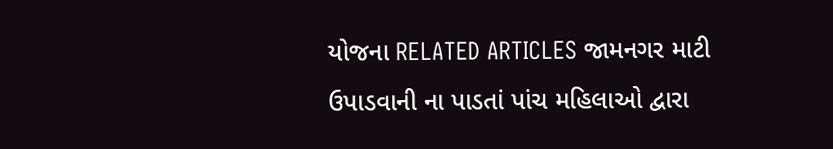યોજના RELATED ARTICLES જામનગર માટી ઉપાડવાની ના પાડતાં પાંચ મહિલાઓ દ્વારા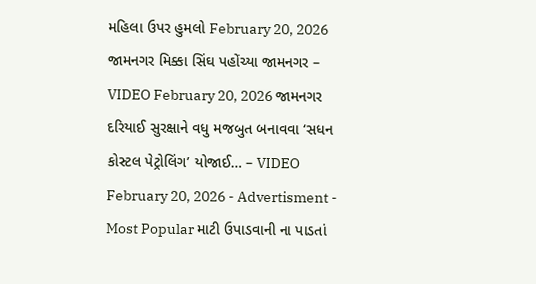મહિલા ઉપર હુમલો February 20, 2026 જામનગર મિક્કા સિંઘ પહોંચ્યા જામનગર – VIDEO February 20, 2026 જામનગર દરિયાઈ સુરક્ષાને વધુ મજબુત બનાવવા ‘સધન કોસ્ટલ પેટ્રોલિંગ’ યોજાઈ… – VIDEO February 20, 2026 - Advertisment - Most Popular માટી ઉપાડવાની ના પાડતાં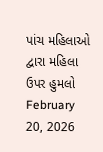પાંચ મહિલાઓ દ્વારા મહિલા ઉપર હુમલો February 20, 2026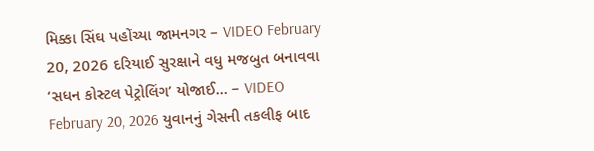મિક્કા સિંઘ પહોંચ્યા જામનગર – VIDEO February 20, 2026 દરિયાઈ સુરક્ષાને વધુ મજબુત બનાવવા ‘સધન કોસ્ટલ પેટ્રોલિંગ’ યોજાઈ… – VIDEO February 20, 2026 યુવાનનું ગેસની તકલીફ બાદ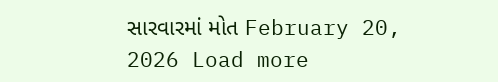સારવારમાં મોત February 20, 2026 Load more